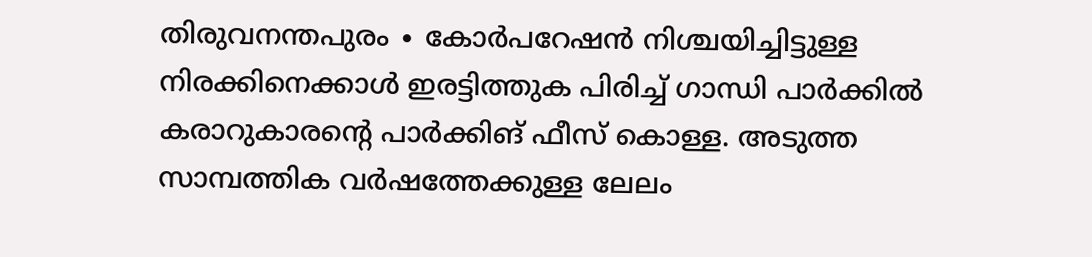തിരുവനന്തപുരം ∙ കോർപറേഷൻ നിശ്ചയിച്ചിട്ടുള്ള നിരക്കിനെക്കാൾ ഇരട്ടിത്തുക പിരിച്ച് ഗാന്ധി പാർക്കിൽ കരാറുകാരന്റെ പാർക്കിങ് ഫീസ് കൊള്ള. അടുത്ത സാമ്പത്തിക വർഷത്തേക്കുള്ള ലേലം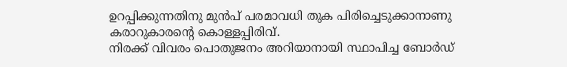ഉറപ്പിക്കുന്നതിനു മുൻപ് പരമാവധി തുക പിരിച്ചെടുക്കാനാണു കരാറുകാരന്റെ കൊള്ളപ്പിരിവ്.
നിരക്ക് വിവരം പൊതുജനം അറിയാനായി സ്ഥാപിച്ച ബോർഡ്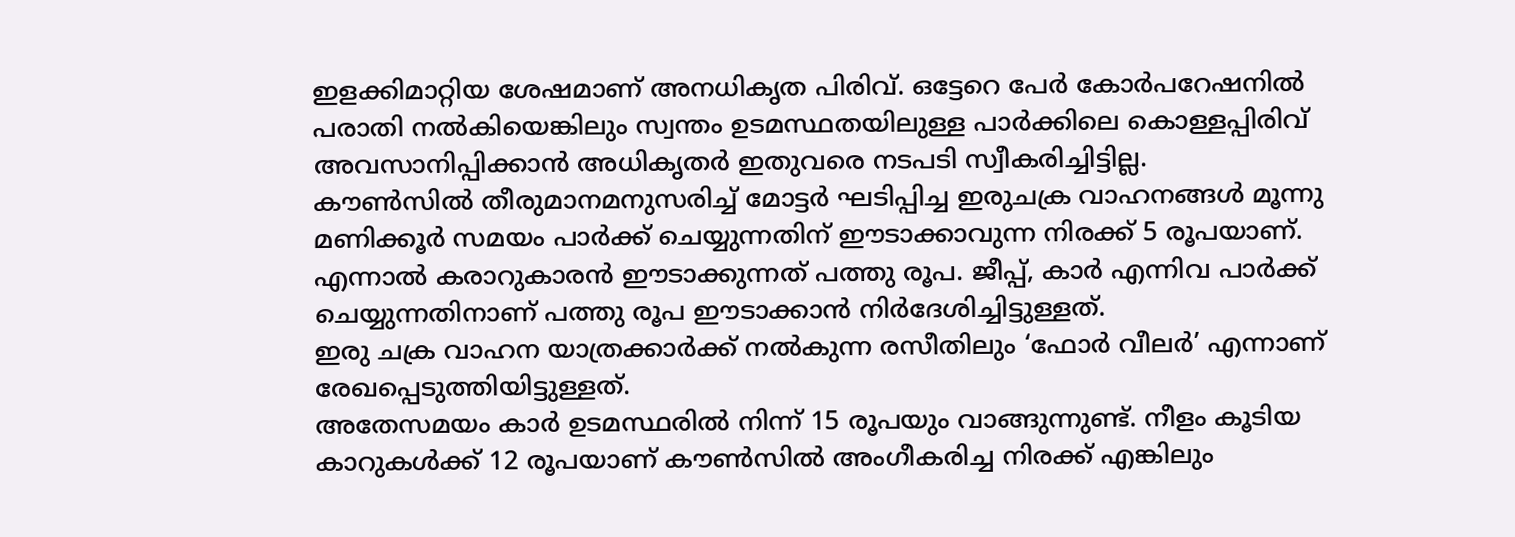ഇളക്കിമാറ്റിയ ശേഷമാണ് അനധികൃത പിരിവ്. ഒട്ടേറെ പേർ കോർപറേഷനിൽ പരാതി നൽകിയെങ്കിലും സ്വന്തം ഉടമസ്ഥതയിലുള്ള പാർക്കിലെ കൊള്ളപ്പിരിവ് അവസാനിപ്പിക്കാൻ അധികൃതർ ഇതുവരെ നടപടി സ്വീകരിച്ചിട്ടില്ല.
കൗൺസിൽ തീരുമാനമനുസരിച്ച് മോട്ടർ ഘടിപ്പിച്ച ഇരുചക്ര വാഹനങ്ങൾ മൂന്നു മണിക്കൂർ സമയം പാർക്ക് ചെയ്യുന്നതിന് ഈടാക്കാവുന്ന നിരക്ക് 5 രൂപയാണ്.
എന്നാൽ കരാറുകാരൻ ഈടാക്കുന്നത് പത്തു രൂപ. ജീപ്പ്, കാർ എന്നിവ പാർക്ക് ചെയ്യുന്നതിനാണ് പത്തു രൂപ ഈടാക്കാൻ നിർദേശിച്ചിട്ടുള്ളത്.
ഇരു ചക്ര വാഹന യാത്രക്കാർക്ക് നൽകുന്ന രസീതിലും ‘ഫോർ വീലർ’ എന്നാണ് രേഖപ്പെടുത്തിയിട്ടുള്ളത്.
അതേസമയം കാർ ഉടമസ്ഥരിൽ നിന്ന് 15 രൂപയും വാങ്ങുന്നുണ്ട്. നീളം കൂടിയ കാറുകൾക്ക് 12 രൂപയാണ് കൗൺസിൽ അംഗീകരിച്ച നിരക്ക് എങ്കിലും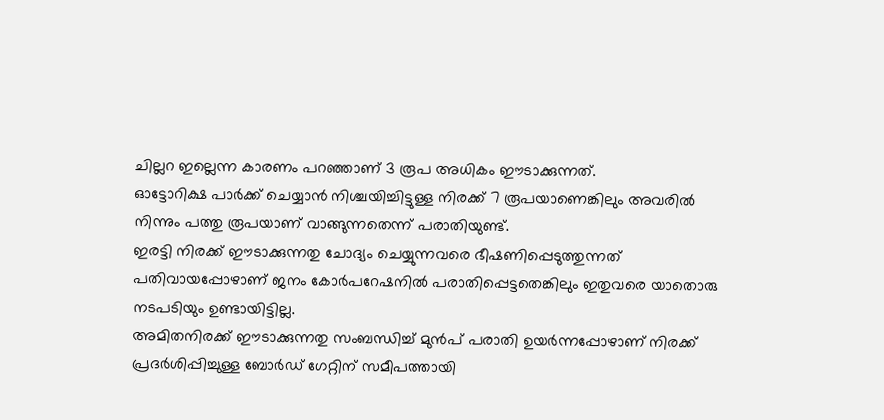ചില്ലറ ഇല്ലെന്ന കാരണം പറഞ്ഞാണ് 3 രൂപ അധികം ഈടാക്കുന്നത്.
ഓട്ടോറിക്ഷ പാർക്ക് ചെയ്യാൻ നിശ്ചയിച്ചിട്ടുള്ള നിരക്ക് 7 രൂപയാണെങ്കിലും അവരിൽ നിന്നും പത്തു രൂപയാണ് വാങ്ങുന്നതെന്ന് പരാതിയുണ്ട്.
ഇരട്ടി നിരക്ക് ഈടാക്കുന്നതു ചോദ്യം ചെയ്യുന്നവരെ ഭീഷണിപ്പെടുത്തുന്നത് പതിവായപ്പോഴാണ് ജനം കോർപറേഷനിൽ പരാതിപ്പെട്ടതെങ്കിലും ഇതുവരെ യാതൊരു നടപടിയും ഉണ്ടായിട്ടില്ല.
അമിതനിരക്ക് ഈടാക്കുന്നതു സംബന്ധിച്ച് മുൻപ് പരാതി ഉയർന്നപ്പോഴാണ് നിരക്ക് പ്രദർശിപ്പിച്ചുള്ള ബോർഡ് ഗേറ്റിന് സമീപത്തായി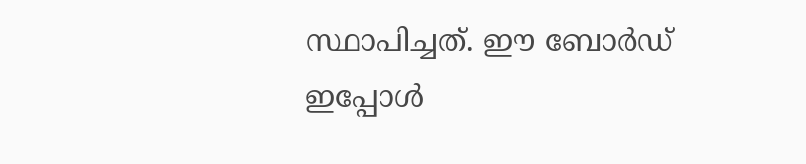സ്ഥാപിച്ചത്. ഈ ബോർഡ് ഇപ്പോൾ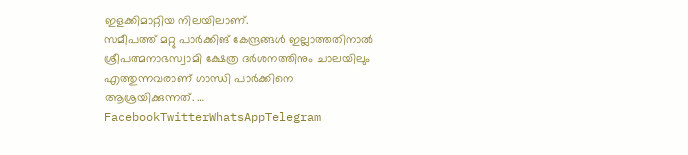ഇളക്കിമാറ്റിയ നിലയിലാണ്.
സമീപത്ത് മറ്റു പാർക്കിങ് കേന്ദ്രങ്ങൾ ഇല്ലാത്തതിനാൽ ശ്രീപത്മനാഭസ്വാമി ക്ഷേത്ര ദർശനത്തിനും ചാലയിലും എത്തുന്നവരാണ് ഗാന്ധി പാർക്കിനെ ആശ്രയിക്കുന്നത്. … FacebookTwitterWhatsAppTelegram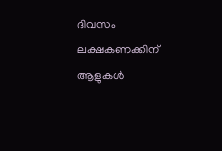ദിവസം ലക്ഷകണക്കിന് ആളുകൾ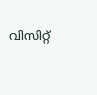വിസിറ്റ്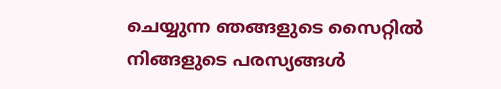ചെയ്യുന്ന ഞങ്ങളുടെ സൈറ്റിൽ നിങ്ങളുടെ പരസ്യങ്ങൾ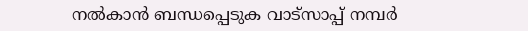നൽകാൻ ബന്ധപ്പെടുക വാട്സാപ്പ് നമ്പർ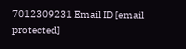7012309231 Email ID [email protected]